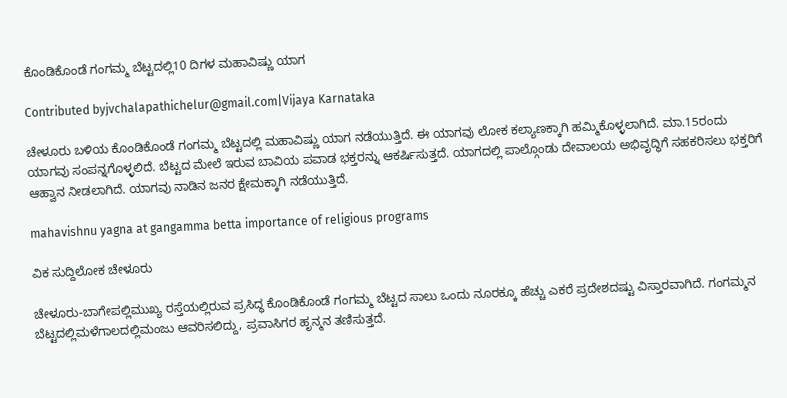ಕೊಂಡಿಕೊಂಡೆ ಗಂಗಮ್ಮ ಬೆಟ್ಟದಲ್ಲಿ10 ದಿಗಳ ಮಹಾವಿಷ್ಣು ಯಾಗ

Contributed byjvchalapathichelur@gmail.com|Vijaya Karnataka

ಚೇಳೂರು ಬಳಿಯ ಕೊಂಡಿಕೊಂಡೆ ಗಂಗಮ್ಮ ಬೆಟ್ಟದಲ್ಲಿ ಮಹಾವಿಷ್ಣು ಯಾಗ ನಡೆಯುತ್ತಿದೆ. ಈ ಯಾಗವು ಲೋಕ ಕಲ್ಯಾಣಕ್ಕಾಗಿ ಹಮ್ಮಿಕೊಳ್ಳಲಾಗಿದೆ. ಮಾ.15ರಂದು ಯಾಗವು ಸಂಪನ್ನಗೊಳ್ಳಲಿದೆ. ಬೆಟ್ಟದ ಮೇಲೆ ಇರುವ ಬಾವಿಯ ಪವಾಡ ಭಕ್ತರನ್ನು ಆಕರ್ಷಿಸುತ್ತದೆ. ಯಾಗದಲ್ಲಿ ಪಾಲ್ಗೊಂಡು ದೇವಾಲಯ ಅಭಿವೃದ್ಧಿಗೆ ಸಹಕರಿಸಲು ಭಕ್ತರಿಗೆ ಆಹ್ವಾನ ನೀಡಲಾಗಿದೆ. ಯಾಗವು ನಾಡಿನ ಜನರ ಕ್ಷೇಮಕ್ಕಾಗಿ ನಡೆಯುತ್ತಿದೆ.

mahavishnu yagna at gangamma betta importance of religious programs

ವಿಕ ಸುದ್ದಿಲೋಕ ಚೇಳೂರು

ಚೇಳೂರು-ಬಾಗೇಪಲ್ಲಿಮುಖ್ಯ ರಸ್ತೆಯಲ್ಲಿರುವ ಪ್ರಸಿದ್ಧ ಕೊಂಡಿಕೊಂಡೆ ಗಂಗಮ್ಮ ಬೆಟ್ಟದ ಸಾಲು ಒಂದು ನೂರಕ್ಕೂ ಹೆಚ್ಚು ಎಕರೆ ಪ್ರದೇಶದಷ್ಟು ವಿಸ್ತಾರವಾಗಿದೆ. ಗಂಗಮ್ಮನ ಬೆಟ್ಟದಲ್ಲಿಮಳೆಗಾಲದಲ್ಲಿಮಂಜು ಆವರಿಸಲಿದ್ದು, ಪ್ರವಾಸಿಗರ ಹೃನ್ಮನ ತಣಿಸುತ್ತದೆ.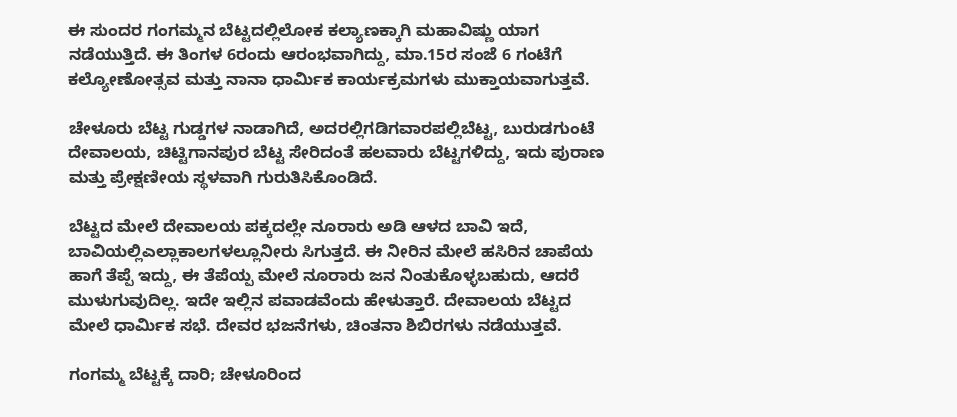ಈ ಸುಂದರ ಗಂಗಮ್ಮನ ಬೆಟ್ಟದಲ್ಲಿಲೋಕ ಕಲ್ಯಾಣಕ್ಕಾಗಿ ಮಹಾವಿಷ್ಣು ಯಾಗ ನಡೆಯುತ್ತಿದೆ. ಈ ತಿಂಗಳ 6ರಂದು ಆರಂಭವಾಗಿದ್ದು, ಮಾ.15ರ ಸಂಜೆ 6 ಗಂಟೆಗೆ ಕಲ್ಯೋಣೋತ್ಸವ ಮತ್ತು ನಾನಾ ಧಾರ್ಮಿಕ ಕಾರ್ಯಕ್ರಮಗಳು ಮುಕ್ತಾಯವಾಗುತ್ತವೆ.

ಚೇಳೂರು ಬೆಟ್ಟ ಗುಡ್ಡಗಳ ನಾಡಾಗಿದೆ, ಅದರಲ್ಲಿಗಡಿಗವಾರಪಲ್ಲಿಬೆಟ್ಟ, ಬುರುಡಗುಂಟೆ ದೇವಾಲಯ, ಚಿಟ್ಟಿಗಾನಪುರ ಬೆಟ್ಟ ಸೇರಿದಂತೆ ಹಲವಾರು ಬೆಟ್ಟಗಳಿದ್ದು, ಇದು ಪುರಾಣ ಮತ್ತು ಪ್ರೇಕ್ಷಣೀಯ ಸ್ಥಳವಾಗಿ ಗುರುತಿಸಿಕೊಂಡಿದೆ.

ಬೆಟ್ಟದ ಮೇಲೆ ದೇವಾಲಯ ಪಕ್ಕದಲ್ಲೇ ನೂರಾರು ಅಡಿ ಆಳದ ಬಾವಿ ಇದೆ, ಬಾವಿಯಲ್ಲಿಎಲ್ಲಾಕಾಲಗಳಲ್ಲೂನೀರು ಸಿಗುತ್ತದೆ. ಈ ನೀರಿನ ಮೇಲೆ ಹಸಿರಿನ ಚಾಪೆಯ ಹಾಗೆ ತೆಪ್ಪೆ ಇದ್ದು, ಈ ತೆಪೆಯ್ಪ ಮೇಲೆ ನೂರಾರು ಜನ ನಿಂತುಕೊಳ್ಳಬಹುದು, ಆದರೆ ಮುಳುಗುವುದಿಲ್ಲ. ಇದೇ ಇಲ್ಲಿನ ಪವಾಡವೆಂದು ಹೇಳುತ್ತಾರೆ. ದೇವಾಲಯ ಬೆಟ್ಟದ ಮೇಲೆ ಧಾರ್ಮಿಕ ಸಭೆ. ದೇವರ ಭಜನೆಗಳು, ಚಿಂತನಾ ಶಿಬಿರಗಳು ನಡೆಯುತ್ತವೆ.

ಗಂಗಮ್ಮ ಬೆಟ್ಟಕ್ಕೆ ದಾರಿ; ಚೇಳೂರಿಂದ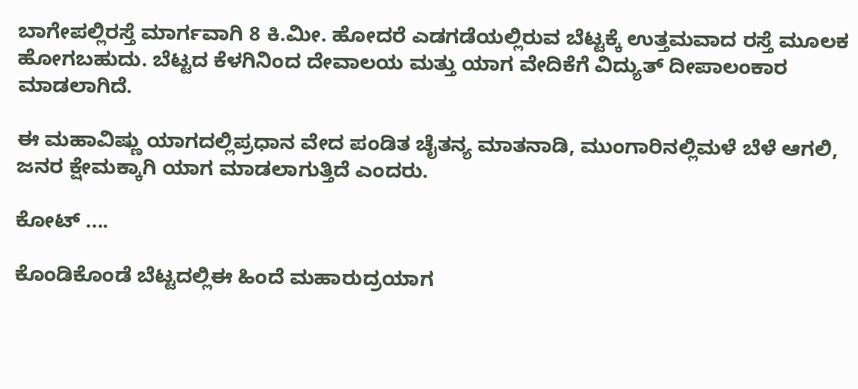ಬಾಗೇಪಲ್ಲಿರಸ್ತೆ ಮಾರ್ಗವಾಗಿ 8 ಕಿ.ಮೀ. ಹೋದರೆ ಎಡಗಡೆಯಲ್ಲಿರುವ ಬೆಟ್ಟಕ್ಕೆ ಉತ್ತಮವಾದ ರಸ್ತೆ ಮೂಲಕ ಹೋಗಬಹುದು. ಬೆಟ್ಟದ ಕೆಳಗಿನಿಂದ ದೇವಾಲಯ ಮತ್ತು ಯಾಗ ವೇದಿಕೆಗೆ ವಿದ್ಯುತ್ ದೀಪಾಲಂಕಾರ ಮಾಡಲಾಗಿದೆ.

ಈ ಮಹಾವಿಷ್ಣು ಯಾಗದಲ್ಲಿಪ್ರಧಾನ ವೇದ ಪಂಡಿತ ಚೈತನ್ಯ ಮಾತನಾಡಿ, ಮುಂಗಾರಿನಲ್ಲಿಮಳೆ ಬೆಳೆ ಆಗಲಿ, ಜನರ ಕ್ಷೇಮಕ್ಕಾಗಿ ಯಾಗ ಮಾಡಲಾಗುತ್ತಿದೆ ಎಂದರು.

ಕೋಟ್ ....

ಕೊಂಡಿಕೊಂಡೆ ಬೆಟ್ಟದಲ್ಲಿಈ ಹಿಂದೆ ಮಹಾರುದ್ರಯಾಗ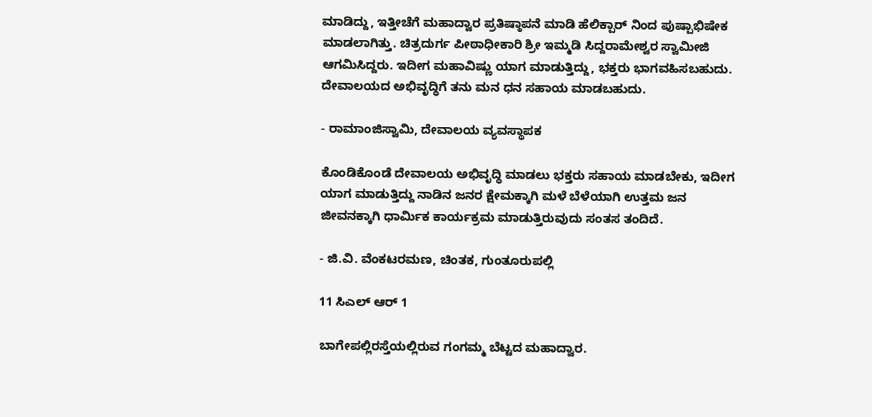ಮಾಡಿದ್ದು, ಇತ್ತೀಚೆಗೆ ಮಹಾದ್ವಾರ ಪ್ರತಿಷ್ಠಾಪನೆ ಮಾಡಿ ಹೆಲಿಕ್ಪಾರ್ ನಿಂದ ಪುಷ್ಪಾಭಿಷೇಕ ಮಾಡಲಾಗಿತ್ತು. ಚಿತ್ರದುರ್ಗ ಪೀಠಾಧೀಕಾರಿ ಶ್ರೀ ಇಮ್ಮಡಿ ಸಿದ್ದರಾಮೇಶ್ವರ ಸ್ವಾಮೀಜಿ ಆಗಮಿಸಿದ್ದರು. ಇದೀಗ ಮಹಾವಿಷ್ಣು ಯಾಗ ಮಾಡುತ್ತಿದ್ದು, ಭಕ್ತರು ಭಾಗವಹಿಸಬಹುದು. ದೇವಾಲಯದ ಅಭಿವೃದ್ಧಿಗೆ ತನು ಮನ ಧನ ಸಹಾಯ ಮಾಡಬಹುದು.

- ರಾಮಾಂಜಿಸ್ವಾಮಿ, ದೇವಾಲಯ ವ್ಯವಸ್ಥಾಪಕ

ಕೊಂಡಿಕೊಂಡೆ ದೇವಾಲಯ ಅಭಿವೃದ್ಧಿ ಮಾಡಲು ಭಕ್ತರು ಸಹಾಯ ಮಾಡಬೇಕು, ಇದೀಗ ಯಾಗ ಮಾಡುತ್ತಿದ್ದು ನಾಡಿನ ಜನರ ಕ್ಷೇಮಕ್ಕಾಗಿ ಮಳೆ ಬೆಳೆಯಾಗಿ ಉತ್ತಮ ಜನ ಜೀವನಕ್ಕಾಗಿ ಧಾರ್ಮಿಕ ಕಾರ್ಯಕ್ರಮ ಮಾಡುತ್ತಿರುವುದು ಸಂತಸ ತಂದಿದೆ.

- ಜಿ.ವಿ. ವೆಂಕಟರಮಣ, ಚಿಂತಕ, ಗುಂತೂರುಪಲ್ಲಿ

11 ಸಿಎಲ್ ಆರ್ 1

ಬಾಗೇಪಲ್ಲಿರಸ್ತೆಯಲ್ಲಿರುವ ಗಂಗಮ್ಮ ಬೆಟ್ಟದ ಮಹಾದ್ವಾರ.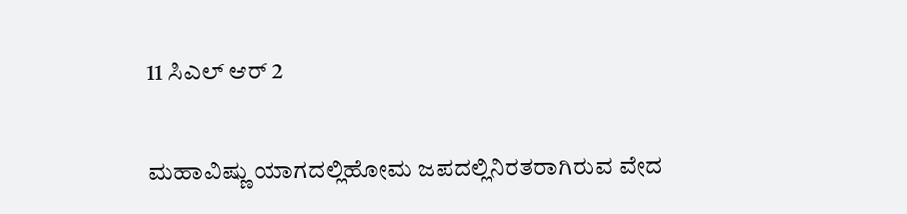11 ಸಿಎಲ್ ಆರ್ 2

ಮಹಾವಿಷ್ಣು ಯಾಗದಲ್ಲಿಹೋಮ ಜಪದಲ್ಲಿನಿರತರಾಗಿರುವ ವೇದ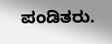ಪಂಡಿತರು.